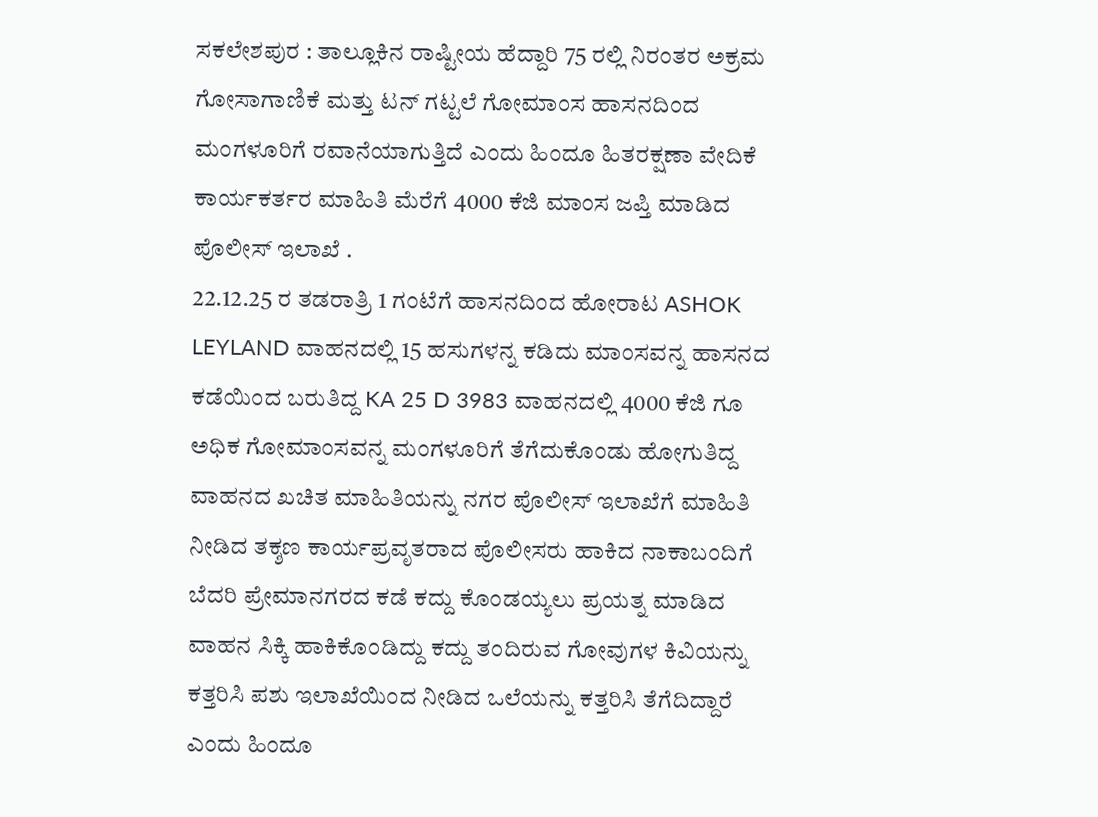ಸಕಲೇಶಪುರ : ತಾಲ್ಲೂಕಿನ ರಾಷ್ಟೀಯ ಹೆದ್ದಾರಿ 75 ರಲ್ಲಿ ನಿರಂತರ ಅಕ್ರಮ ಗೋಸಾಗಾಣಿಕೆ ಮತ್ತು ಟನ್ ಗಟ್ಟಲೆ ಗೋಮಾಂಸ ಹಾಸನದಿಂದ ಮಂಗಳೂರಿಗೆ ರವಾನೆಯಾಗುತ್ತಿದೆ ಎಂದು ಹಿಂದೂ ಹಿತರಕ್ಷಣಾ ವೇದಿಕೆ ಕಾರ್ಯಕರ್ತರ ಮಾಹಿತಿ ಮೆರೆಗೆ 4000 ಕೆಜಿ ಮಾಂಸ ಜಪ್ತಿ ಮಾಡಿದ ಪೊಲೀಸ್ ಇಲಾಖೆ .
22.12.25 ರ ತಡರಾತ್ರಿ 1 ಗಂಟೆಗೆ ಹಾಸನದಿಂದ ಹೋರಾಟ ASHOK LEYLAND ವಾಹನದಲ್ಲಿ 15 ಹಸುಗಳನ್ನ ಕಡಿದು ಮಾಂಸವನ್ನ ಹಾಸನದ ಕಡೆಯಿಂದ ಬರುತಿದ್ದ KA 25 D 3983 ವಾಹನದಲ್ಲಿ 4000 ಕೆಜಿ ಗೂ ಅಧಿಕ ಗೋಮಾಂಸವನ್ನ ಮಂಗಳೂರಿಗೆ ತೆಗೆದುಕೊಂಡು ಹೋಗುತಿದ್ದ ವಾಹನದ ಖಚಿತ ಮಾಹಿತಿಯನ್ನು ನಗರ ಪೊಲೀಸ್ ಇಲಾಖೆಗೆ ಮಾಹಿತಿ ನೀಡಿದ ತಕ್ಶಣ ಕಾರ್ಯಪ್ರವೃತರಾದ ಪೊಲೀಸರು ಹಾಕಿದ ನಾಕಾಬಂದಿಗೆ ಬೆದರಿ ಪ್ರೇಮಾನಗರದ ಕಡೆ ಕದ್ದು ಕೊಂಡಯ್ಯಲು ಪ್ರಯತ್ನ ಮಾಡಿದ ವಾಹನ ಸಿಕ್ಕಿ ಹಾಕಿಕೊಂಡಿದ್ದು ಕದ್ದು ತಂದಿರುವ ಗೋವುಗಳ ಕಿವಿಯನ್ನು ಕತ್ತರಿಸಿ ಪಶು ಇಲಾಖೆಯಿಂದ ನೀಡಿದ ಒಲೆಯನ್ನು ಕತ್ತರಿಸಿ ತೆಗೆದಿದ್ದಾರೆ ಎಂದು ಹಿಂದೂ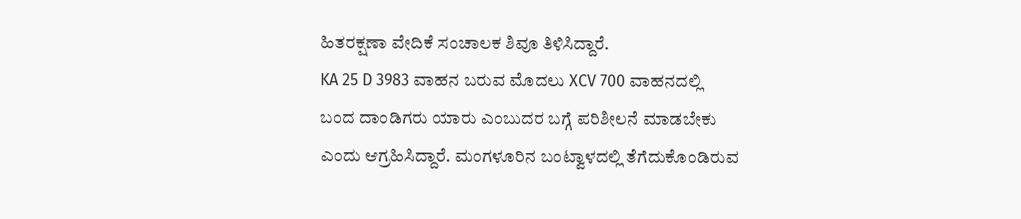ಹಿತರಕ್ಷಣಾ ವೇದಿಕೆ ಸಂಚಾಲಕ ಶಿವೂ ತಿಳಿಸಿದ್ದಾರೆ.
KA 25 D 3983 ವಾಹನ ಬರುವ ಮೊದಲು XCV 700 ವಾಹನದಲ್ಲಿ ಬಂದ ದಾಂಡಿಗರು ಯಾರು ಎಂಬುದರ ಬಗ್ಗೆ ಪರಿಶೀಲನೆ ಮಾಡಬೇಕು ಎಂದು ಆಗ್ರಹಿಸಿದ್ದಾರೆ. ಮಂಗಳೂರಿನ ಬಂಟ್ವಾಳದಲ್ಲಿ ತೆಗೆದುಕೊಂಡಿರುವ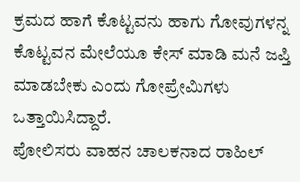ಕ್ರಮದ ಹಾಗೆ ಕೊಟ್ಟವನು ಹಾಗು ಗೋವುಗಳನ್ನ ಕೊಟ್ಟವನ ಮೇಲೆಯೂ ಕೇಸ್ ಮಾಡಿ ಮನೆ ಜಪ್ತಿ ಮಾಡಬೇಕು ಎಂದು ಗೋಪ್ರೇಮಿಗಳು ಒತ್ತಾಯಿಸಿದ್ದಾರೆ.
ಪೋಲಿಸರು ವಾಹನ ಚಾಲಕನಾದ ರಾಹಿಲ್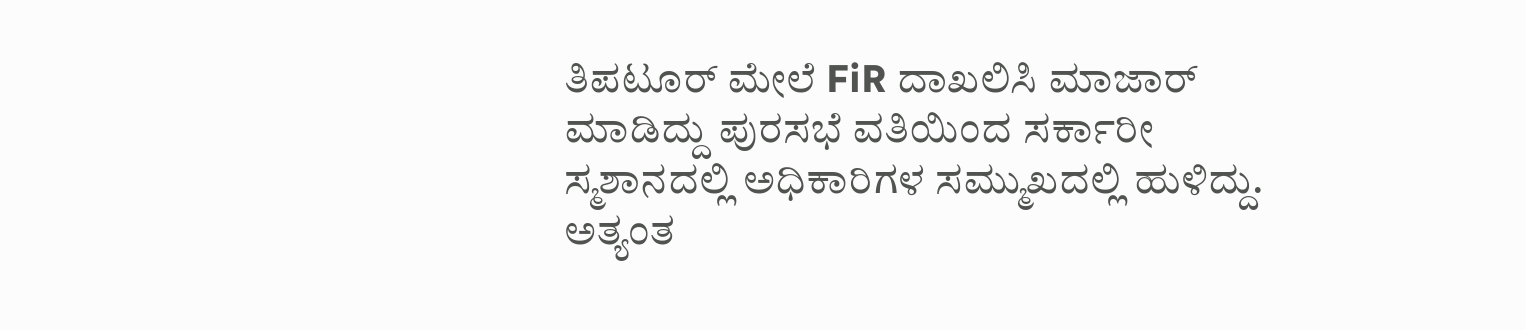ತಿಪಟೂರ್ ಮೇಲೆ FiR ದಾಖಲಿಸಿ ಮಾಜಾರ್ ಮಾಡಿದ್ದು ಪುರಸಭೆ ವತಿಯಿಂದ ಸರ್ಕಾರೀ ಸ್ಮಶಾನದಲ್ಲಿ ಅಧಿಕಾರಿಗಳ ಸಮ್ಮುಖದಲ್ಲಿ ಹುಳಿದ್ದು. ಅತ್ಯಂತ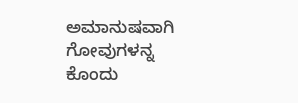ಅಮಾನುಷವಾಗಿ ಗೋವುಗಳನ್ನ ಕೊಂದು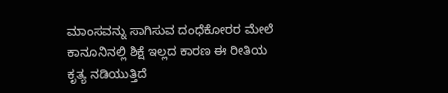ಮಾಂಸವನ್ನು ಸಾಗಿಸುವ ದಂಧೆಕೋರರ ಮೇಲೆ ಕಾನೂನಿನಲ್ಲಿ ಶಿಕ್ಷೆ ಇಲ್ಲದ ಕಾರಣ ಈ ರೀತಿಯ ಕೃತ್ಯ ನಡಿಯುತ್ತಿದೆ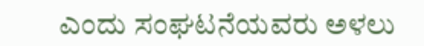ಎಂದು ಸಂಘಟನೆಯವರು ಅಳಲು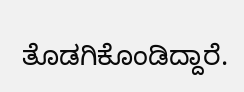ತೊಡಗಿಕೊಂಡಿದ್ದಾರೆ.